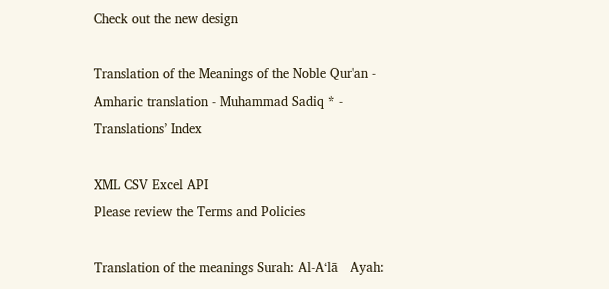Check out the new design

Translation of the Meanings of the Noble Qur'an - Amharic translation - Muhammad Sadiq * - Translations’ Index

XML CSV Excel API
Please review the Terms and Policies

Translation of the meanings Surah: Al-A‘lā   Ayah: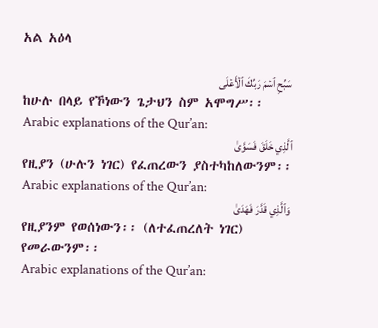አል አዕላ

سَبِّحِ ٱسۡمَ رَبِّكَ ٱلۡأَعۡلَى
ከሁሉ በላይ የኾነውን ጌታህን ስም አሞግሥ፡፡
Arabic explanations of the Qur’an:
ٱلَّذِي خَلَقَ فَسَوَّىٰ
የዚያን (ሁሉን ነገር) የፈጠረውን ያስተካከለውንም፡፡
Arabic explanations of the Qur’an:
وَٱلَّذِي قَدَّرَ فَهَدَىٰ
የዚያንም የወሰነውን፡፡ (ለተፈጠረለት ነገር) የመራውንም፡፡
Arabic explanations of the Qur’an: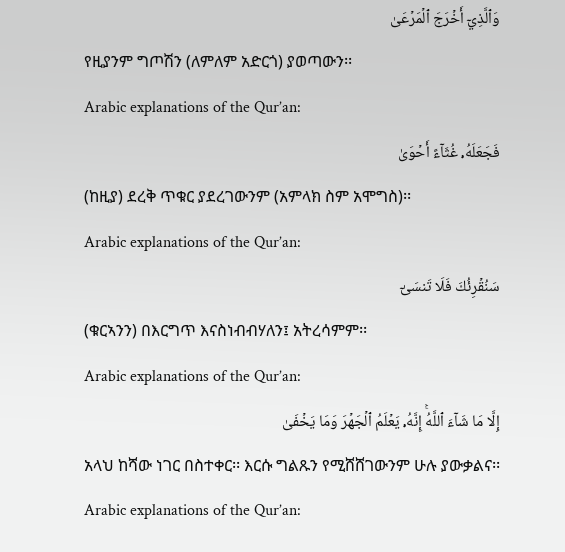وَٱلَّذِيٓ أَخۡرَجَ ٱلۡمَرۡعَىٰ
የዚያንም ግጦሽን (ለምለም አድርጎ) ያወጣውን፡፡
Arabic explanations of the Qur’an:
فَجَعَلَهُۥ غُثَآءً أَحۡوَىٰ
(ከዚያ) ደረቅ ጥቁር ያደረገውንም (አምላክ ስም አሞግስ)፡፡
Arabic explanations of the Qur’an:
سَنُقۡرِئُكَ فَلَا تَنسَىٰٓ
(ቁርኣንን) በእርግጥ እናስነብብሃለን፤ አትረሳምም፡፡
Arabic explanations of the Qur’an:
إِلَّا مَا شَآءَ ٱللَّهُۚ إِنَّهُۥ يَعۡلَمُ ٱلۡجَهۡرَ وَمَا يَخۡفَىٰ
አላህ ከሻው ነገር በስተቀር፡፡ እርሱ ግልጹን የሚሸሸገውንም ሁሉ ያውቃልና፡፡
Arabic explanations of the Qur’an: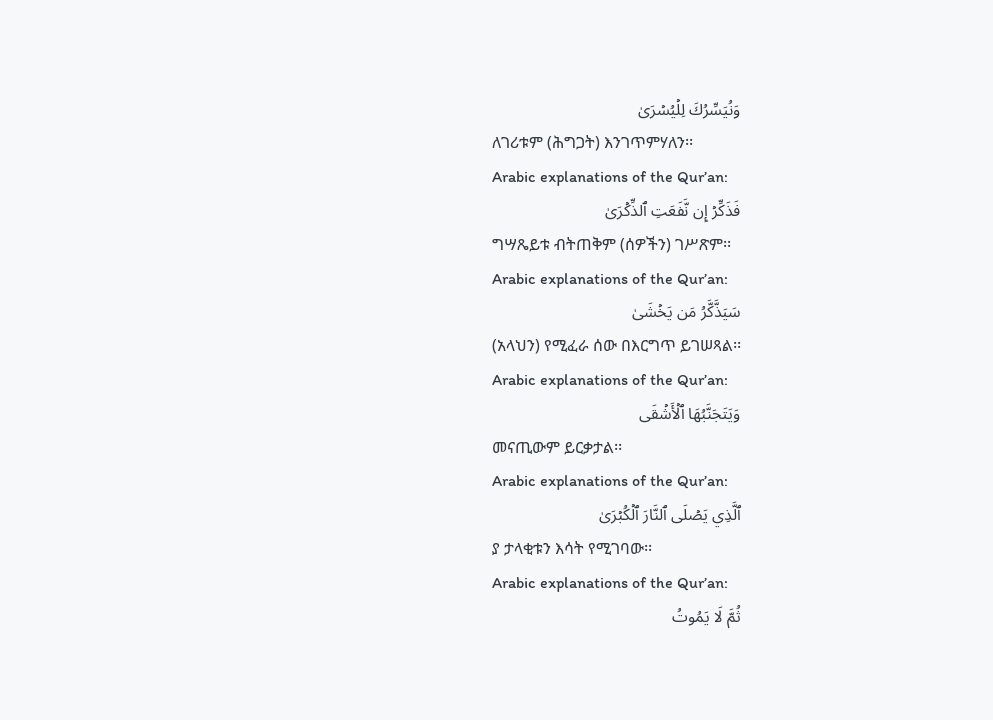وَنُيَسِّرُكَ لِلۡيُسۡرَىٰ
ለገሪቱም (ሕግጋት) እንገጥምሃለን፡፡
Arabic explanations of the Qur’an:
فَذَكِّرۡ إِن نَّفَعَتِ ٱلذِّكۡرَىٰ
ግሣጼይቱ ብትጠቅም (ሰዎችን) ገሥጽም፡፡
Arabic explanations of the Qur’an:
سَيَذَّكَّرُ مَن يَخۡشَىٰ
(አላህን) የሚፈራ ሰው በእርግጥ ይገሠጻል፡፡
Arabic explanations of the Qur’an:
وَيَتَجَنَّبُهَا ٱلۡأَشۡقَى
መናጢውም ይርቃታል፡፡
Arabic explanations of the Qur’an:
ٱلَّذِي يَصۡلَى ٱلنَّارَ ٱلۡكُبۡرَىٰ
ያ ታላቂቱን እሳት የሚገባው፡፡
Arabic explanations of the Qur’an:
ثُمَّ لَا يَمُوتُ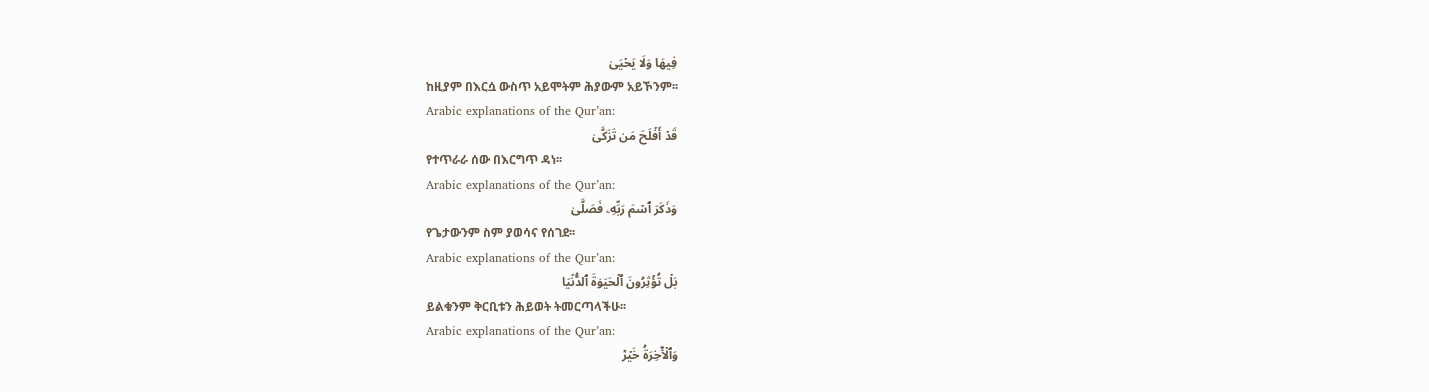فِيهَا وَلَا يَحۡيَىٰ
ከዚያም በእርሷ ውስጥ አይሞትም ሕያውም አይኾንም፡፡
Arabic explanations of the Qur’an:
قَدۡ أَفۡلَحَ مَن تَزَكَّىٰ
የተጥራራ ሰው በእርግጥ ዳነ፡፡
Arabic explanations of the Qur’an:
وَذَكَرَ ٱسۡمَ رَبِّهِۦ فَصَلَّىٰ
የጌታውንም ስም ያወሳና የሰገደ፡፡
Arabic explanations of the Qur’an:
بَلۡ تُؤۡثِرُونَ ٱلۡحَيَوٰةَ ٱلدُّنۡيَا
ይልቁንም ቅርቢቱን ሕይወት ትመርጣላችሁ፡፡
Arabic explanations of the Qur’an:
وَٱلۡأٓخِرَةُ خَيۡرٞ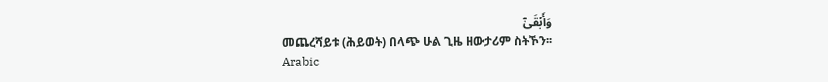وَأَبۡقَىٰٓ
መጨረሻይቱ (ሕይወት) በላጭ ሁል ጊዜ ዘውታሪም ስትኾን፡፡
Arabic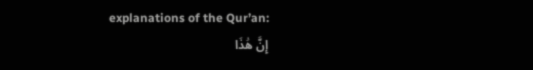explanations of the Qur’an:
إِنَّ هَٰذَا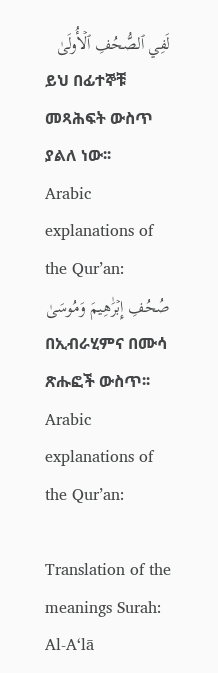لَفِي ٱلصُّحُفِ ٱلۡأُولَىٰ
ይህ በፊተኞቹ መጻሕፍት ውስጥ ያልለ ነው፡፡
Arabic explanations of the Qur’an:
صُحُفِ إِبۡرَٰهِيمَ وَمُوسَىٰ
በኢብራሂምና በሙሳ ጽሑፎች ውስጥ፡፡
Arabic explanations of the Qur’an:

Translation of the meanings Surah: Al-A‘lā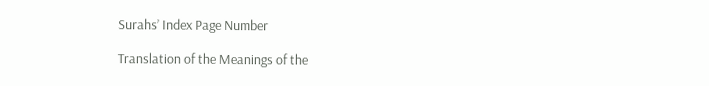Surahs’ Index Page Number

Translation of the Meanings of the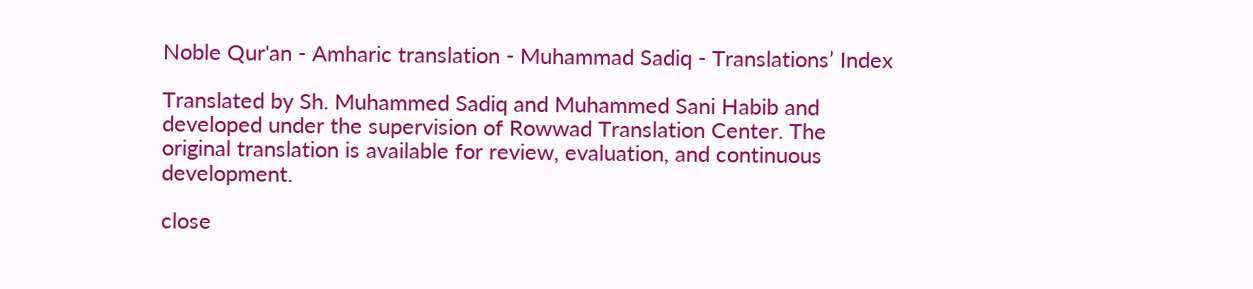Noble Qur'an - Amharic translation - Muhammad Sadiq - Translations’ Index

Translated by Sh. Muhammed Sadiq and Muhammed Sani Habib and developed under the supervision of Rowwad Translation Center. The original translation is available for review, evaluation, and continuous development.

close